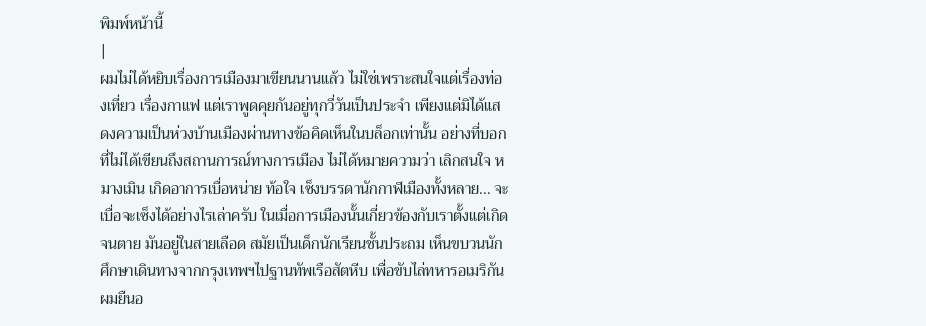พิมพ์หน้านี้
|
ผมไม่ได้หยิบเรื่องการเมืองมาเขียนนานแล้ว ไม่ใช่เพราะสนใจแต่เรื่องท่องเที่ยว เรื่องกาแฟ แต่เราพูดคุยกันอยู่ทุกวี่วันเป็นประจำ เพียงแต่มิได้แสดงความเป็นห่วงบ้านเมืองผ่านทางข้อคิดเห็นในบล็อกเท่านั้น อย่างที่บอก ที่ไม่ได้เขียนถึงสถานการณ์ทางการเมือง ไม่ได้หมายความว่า เลิกสนใจ หมางเมิน เกิดอาการเบื่อหน่าย ท้อใจ เซ็งบรรดานักกาฬเมืองทั้งหลาย... จะเบื่อจะเซ็งได้อย่างไรเล่าครับ ในเมื่อการเมืองนั้นเกี่ยวข้องกับเราตั้งแต่เกิดจนตาย มันอยู่ในสายเลือด สมัยเป็นเด็กนักเรียนชั้นประถม เห็นขบวนนักศึกษาเดินทางจากกรุงเทพฯไปฐานทัพเรือสัตหีบ เพื่อขับไล่ทหารอเมริกัน ผมยืนอ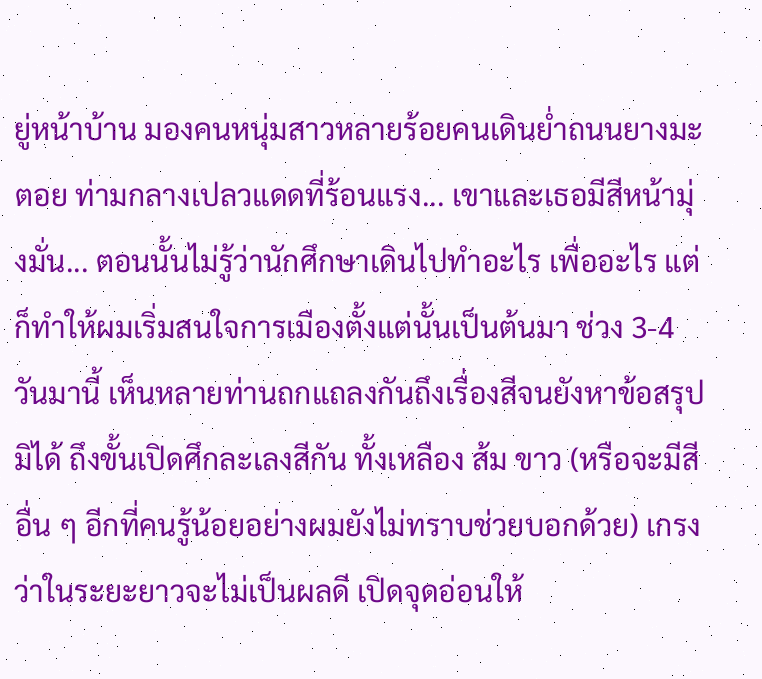ยู่หน้าบ้าน มองคนหนุ่มสาวหลายร้อยคนเดินย่ำถนนยางมะตอย ท่ามกลางเปลวแดดที่ร้อนแรง... เขาและเธอมีสีหน้ามุ่งมั่น... ตอนนั้นไม่รู้ว่านักศึกษาเดินไปทำอะไร เพื่ออะไร แต่ก็ทำให้ผมเริ่มสนใจการเมืองตั้งแต่นั้นเป็นต้นมา ช่วง 3-4 วันมานี้ เห็นหลายท่านถกแถลงกันถึงเรื่องสีจนยังหาข้อสรุปมิได้ ถึงขั้นเปิดศึกละเลงสีกัน ทั้งเหลือง ส้ม ขาว (หรือจะมีสีอื่น ๆ อีกที่คนรู้น้อยอย่างผมยังไม่ทราบช่วยบอกด้วย) เกรงว่าในระยะยาวจะไม่เป็นผลดี เปิดจุดอ่อนให้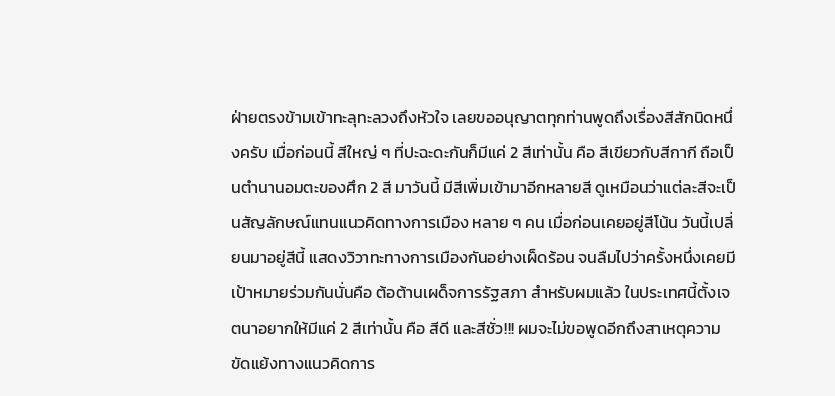ฝ่ายตรงข้ามเข้าทะลุทะลวงถึงหัวใจ เลยขออนุญาตทุกท่านพูดถึงเรื่องสีสักนิดหนึ่งครับ เมื่อก่อนนี้ สีใหญ่ ๆ ที่ปะฉะดะกันก็มีแค่ 2 สีเท่านั้น คือ สีเขียวกับสีกากี ถือเป็นตำนานอมตะของศึก 2 สี มาวันนี้ มีสีเพิ่มเข้ามาอีกหลายสี ดูเหมือนว่าแต่ละสีจะเป็นสัญลักษณ์แทนแนวคิดทางการเมือง หลาย ๆ คน เมื่อก่อนเคยอยู่สีโน้น วันนี้เปลี่ยนมาอยู่สีนี้ แสดงวิวาทะทางการเมืองกันอย่างเผ็ดร้อน จนลืมไปว่าครั้งหนึ่งเคยมีเป้าหมายร่วมกันนั่นคือ ต้อต้านเผด็จการรัฐสภา สำหรับผมแล้ว ในประเทศนี้ตั้งเจตนาอยากให้มีแค่ 2 สีเท่านั้น คือ สีดี และสีชั่ว!!! ผมจะไม่ขอพูดอีกถึงสาเหตุความขัดแย้งทางแนวคิดการ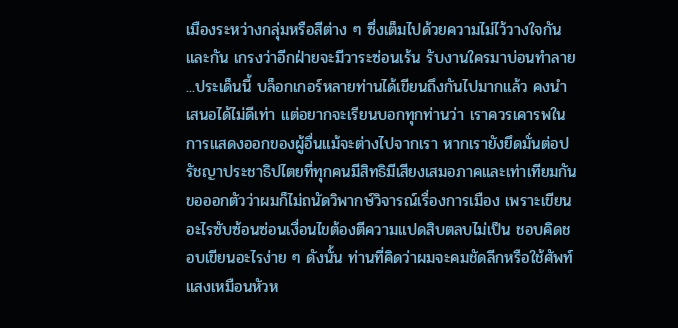เมืองระหว่างกลุ่มหรือสีต่าง ๆ ซึ่งเต็มไปด้วยความไม่ไว้วางใจกันและกัน เกรงว่าอีกฝ่ายจะมีวาระซ่อนเร้น รับงานใครมาบ่อนทำลาย ...ประเด็นนี้ บล็อกเกอร์หลายท่านได้เขียนถึงกันไปมากแล้ว คงนำเสนอได้ไม่ดีเท่า แต่อยากจะเรียนบอกทุกท่านว่า เราควรเคารพในการแสดงออกของผู้อื่นแม้จะต่างไปจากเรา หากเรายังยึดมั่นต่อปรัชญาประชาธิปไตยที่ทุกคนมีสิทธิมีเสียงเสมอภาคและเท่าเทียมกัน ขอออกตัวว่าผมก็ไม่ถนัดวิพากษ์วิจารณ์เรื่องการเมือง เพราะเขียนอะไรซับซ้อนซ่อนเงื่อนไขต้องตีความแปดสิบตลบไม่เป็น ชอบคิดชอบเขียนอะไรง่าย ๆ ดังนั้น ท่านที่คิดว่าผมจะคมชัดลีกหรือใช้ศัพท์แสงเหมือนหัวห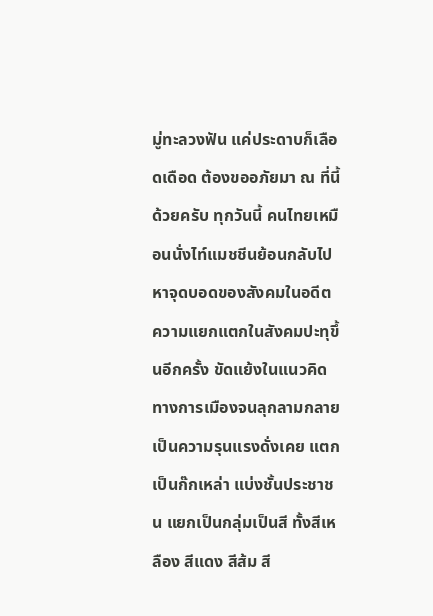มู่ทะลวงฟัน แค่ประดาบก็เลือดเดือด ต้องขออภัยมา ณ ที่นี้ด้วยครับ ทุกวันนี้ คนไทยเหมือนนั่งไท์แมชชีนย้อนกลับไปหาจุดบอดของสังคมในอดีต ความแยกแตกในสังคมปะทุขึ้นอีกครั้ง ขัดแย้งในแนวคิดทางการเมืองจนลุกลามกลายเป็นความรุนแรงดั่งเคย แตกเป็นก๊กเหล่า แบ่งชั้นประชาชน แยกเป็นกลุ่มเป็นสี ทั้งสีเหลือง สีแดง สีส้ม สี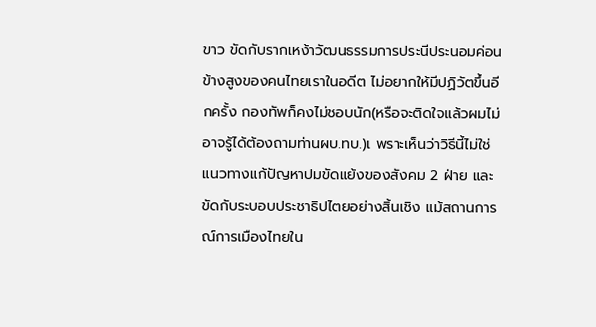ขาว ขัดกับรากเหง้าวัฒนธรรมการประนีประนอมค่อนข้างสูงของคนไทยเราในอดีต ไม่อยากให้มีปฏิวัตขึ้นอีกครั้ง กองทัพก็คงไม่ชอบนัก(หรือจะติดใจแล้วผมไม่อาจรู้ได้ต้องถามท่านผบ.ทบ.)เ พราะเห็นว่าวิธีนี้ไม่ใช่แนวทางแก้ปัญหาปมขัดแย้งของสังคม 2 ฝ่าย และขัดกับระบอบประชาธิปไตยอย่างสิ้นเชิง แม้สถานการณ์การเมืองไทยใน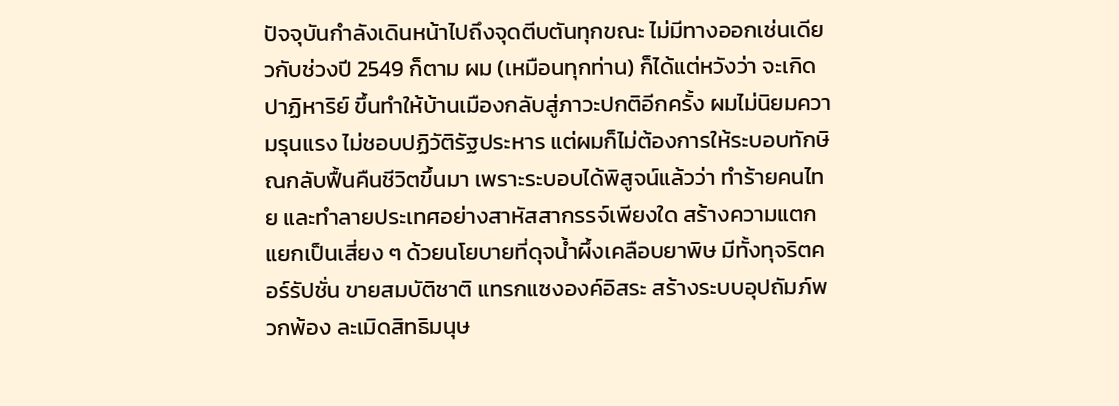ปัจจุบันกำลังเดินหน้าไปถึงจุดตีบตันทุกขณะ ไม่มีทางออกเช่นเดียวกับช่วงปี 2549 ก็ตาม ผม (เหมือนทุกท่าน) ก็ได้แต่หวังว่า จะเกิดปาฏิหาริย์ ขึ้นทำให้บ้านเมืองกลับสู่ภาวะปกติอีกครั้ง ผมไม่นิยมความรุนแรง ไม่ชอบปฏิวัติรัฐประหาร แต่ผมก็ไม่ต้องการให้ระบอบทักษิณกลับฟื้นคืนชีวิตขึ้นมา เพราะระบอบได้พิสูจน์แล้วว่า ทำร้ายคนไทย และทำลายประเทศอย่างสาหัสสากรรจ์เพียงใด สร้างความแตกแยกเป็นเสี่ยง ๆ ด้วยนโยบายที่ดุจน้ำผึ้งเคลือบยาพิษ มีทั้งทุจริตคอร์รัปชั่น ขายสมบัติชาติ แทรกแซงองค์อิสระ สร้างระบบอุปถัมภ์พวกพ้อง ละเมิดสิทธิมนุษ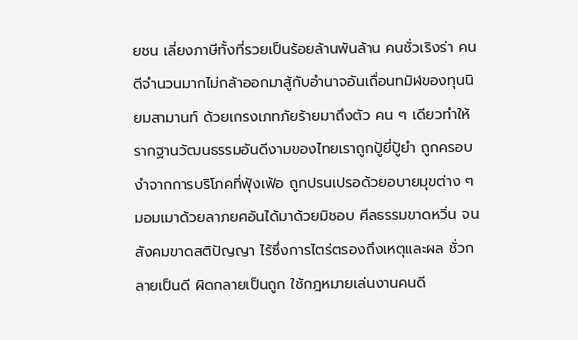ยชน เลี่ยงภาษีทั้งที่รวยเป็นร้อยล้านพันล้าน คนชั่วเริงร่า คนดีจำนวนมากไม่กล้าออกมาสู้กับอำนาจอันเถื่อนทมิฬของทุนนิยมสามานท์ ด้วยเกรงเภทภัยร้ายมาถึงตัว คน ๆ เดียวทำให้รากฐานวัฒนธรรมอันดีงามของไทยเราถูกปู้ยี่ปู้ยำ ถูกครอบงำจากการบริโภคที่ฟุ้งเฟ้อ ถูกปรนเปรอด้วยอบายมุขต่าง ๆ มอมเมาด้วยลาภยศอันได้มาด้วยมิชอบ ศีลธรรมขาดหวิ่น จนสังคมขาดสติปัญญา ไร้ซึ่งการไตร่ตรองถึงเหตุและผล ชั่วกลายเป็นดี ผิดกลายเป็นถูก ใช้กฎหมายเล่นงานคนดี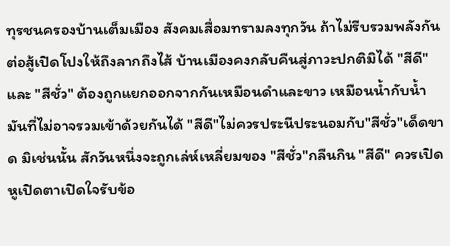ทุรชนครองบ้านเต็มเมือง สังคมเสื่อมทรามลงทุกวัน ถ้าไม่รีบรวมพลังกันต่อสู้เปิดโปงให้ถึงลากถึงไส้ บ้านเมืองคงกลับคืนสู่ภาวะปกติมิได้ "สีดี" และ "สีชั่ว" ต้องถูกแยกออกจากกันเหมือนดำและขาว เหมือนน้ำกับน้ำมันที่ไม่อาจรวมเข้าด้วยกันได้ "สีดี"ไม่ควรประนีประนอมกับ"สีชั่ว"เด็ดขาด มิเช่นนั้น สักวันหนึ่งจะถูกเล่ห์เหลี่ยมของ "สีชั่ว"กลืนกิน "สีดี" ควรเปิดหูเปิดตาเปิดใจรับข้อ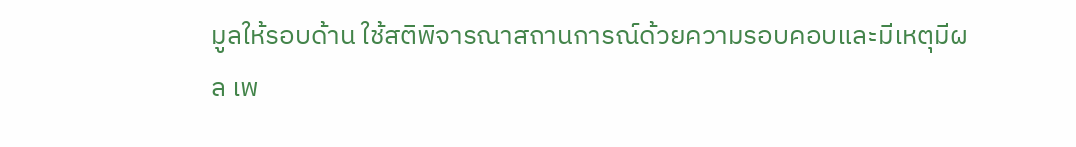มูลให้รอบด้าน ใช้สติพิจารณาสถานการณ์ด้วยความรอบคอบและมีเหตุมีผล เพ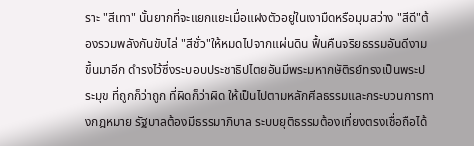ราะ "สีเทา" นั้นยากที่จะแยกแยะเมื่อแฝงตัวอยู่ในเงามืดหรือมุมสว่าง "สีดี"ต้องรวมพลังกันขับไล่ "สีชั่ว"ให้หมดไปจากแผ่นดิน ฟื้นคืนจริยธรรมอันดีงามขึ้นมาอีก ดำรงไว้ซึ่งระบอบประชาธิปไตยอันมีพระมหากษัติรย์ทรงเป็นพระประมุข ที่ถูกก็ว่าถูก ที่ผิดก็ว่าผิด ให้เป็นไปตามหลักศีลธรรมและกระบวนการทางกฎหมาย รัฐบาลต้องมีธรรมาภิบาล ระบบยุติธรรมต้องเที่ยงตรงเชื่อถือได้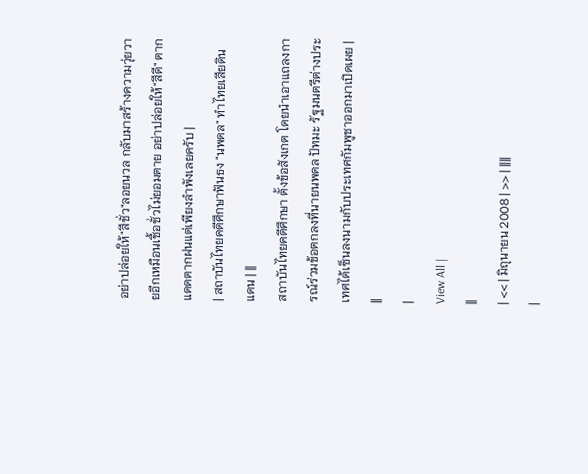อย่าปล่อยให้"สีชั่ว"ลอยนวล กลับมาสร้างความวุ่ยวายอีกเหมือนเชื้อชั่วไม่ยอมตาย อย่าปล่อยให้"สีดี" ตากแดดตากฝนแต่เพียงลำพังเลยครับ |
| สถาบันไทยคดีศึกษาฟันธง "นพดล" ทำไทยเสียดินแดน | ||
สถาบันไทยคดีศึกษา ตั้งข้อสังเกต โดยนำเอาแถลงการณ์ร่วมข้อตกลงที่นายนพดล ปัทมะ รัฐมนตรีต่างประเทศได้เซ็นลงนามกับประเทศกัมพูชาออกมาเปิดเผย |
||
|
View All |
||
| << | มิถุนายน 2008 | >> | ||||
|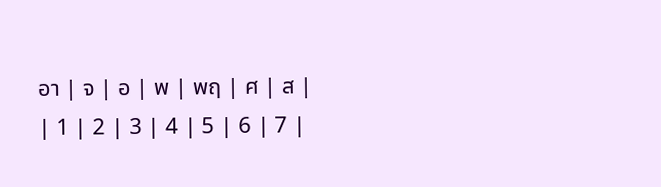อา | จ | อ | พ | พฤ | ศ | ส |
| 1 | 2 | 3 | 4 | 5 | 6 | 7 |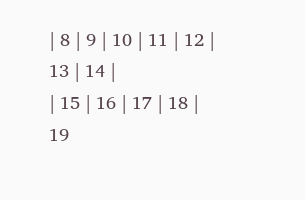| 8 | 9 | 10 | 11 | 12 | 13 | 14 |
| 15 | 16 | 17 | 18 | 19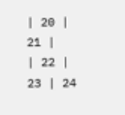| 20 | 21 |
| 22 | 23 | 24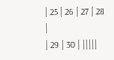| 25 | 26 | 27 | 28 |
| 29 | 30 | |||||